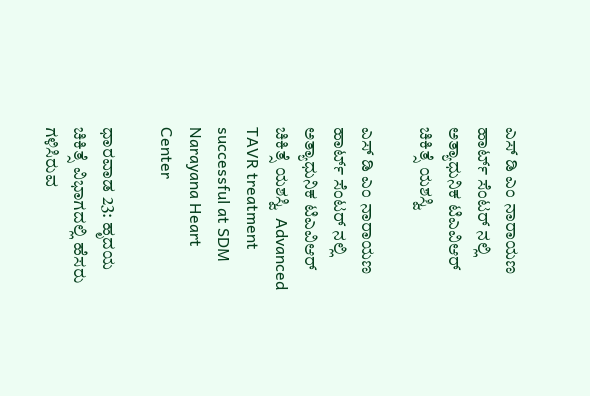ಎಸ್ ಡಿ ಎಂ ನಾರಾಯಣ ಹಾರ್ಟ್‌ ಸೆಂಟರ್ ನಲ್ಲಿ ಅತ್ಯಾಧುನಿಕ ಟಿಎವಿಆರ್ ಚಿಕಿತ್ಸೆ ಯಶಸ್ವಿ

ಎಸ್ ಡಿ ಎಂ ನಾರಾಯಣ ಹಾರ್ಟ್‌ ಸೆಂಟರ್ ನಲ್ಲಿ ಅತ್ಯಾಧುನಿಕ ಟಿಎವಿಆರ್ ಚಿಕಿತ್ಸೆ ಯಶಸ್ವಿ  Advanced TAVR treatment successful at SDM Narayana Heart Center

ಧಾರವಾಡ 23: ಹೃದಯ ಚಿಕಿತ್ಸೆ ವಿಭಾಗದಲ್ಲಿ ಹೆಸರು ಗಳಿಸಿರುವ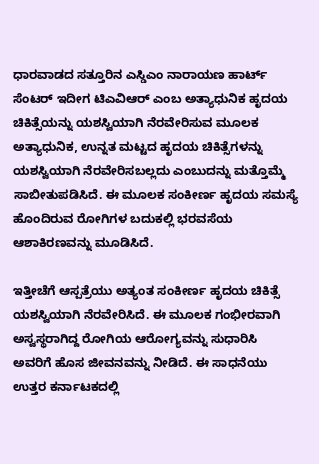ಧಾರವಾಡದ ಸತ್ತೂರಿನ ಎಸ್ಡಿಎಂ ನಾರಾಯಣ ಹಾರ್ಟ್‌ ಸೆಂಟರ್ ಇದೀಗ ಟಿಎವಿಆರ್ ಎಂಬ ಅತ್ಯಾಧುನಿಕ ಹೃದಯ ಚಿಕಿತ್ಸೆಯನ್ನು ಯಶಸ್ವಿಯಾಗಿ ನೆರವೇರಿಸುವ ಮೂಲಕ ಅತ್ಯಾಧುನಿಕ, ಉನ್ನತ ಮಟ್ಟದ ಹೃದಯ ಚಿಕಿತ್ಸೆಗಳನ್ನು ಯಶಸ್ವಿಯಾಗಿ ನೆರವೇರಿಸಬಲ್ಲದು ಎಂಬುದನ್ನು ಮತ್ತೊಮ್ಮೆ ಸಾಬೀತುಪಡಿಸಿದೆ. ಈ ಮೂಲಕ ಸಂಕೀರ್ಣ ಹೃದಯ ಸಮಸ್ಯೆ ಹೊಂದಿರುವ ರೋಗಿಗಳ ಬದುಕಲ್ಲಿ ಭರವಸೆಯ ಆಶಾಕಿರಣವನ್ನು ಮೂಡಿಸಿದೆ.

ಇತ್ತೀಚೆಗೆ ಆಸ್ಪತ್ರೆಯು ಅತ್ಯಂತ ಸಂಕೀರ್ಣ ಹೃದಯ ಚಿಕಿತ್ಸೆ ಯಶಸ್ವಿಯಾಗಿ ನೆರವೇರಿಸಿದೆ. ಈ ಮೂಲಕ ಗಂಭೀರವಾಗಿ ಅಸ್ವಸ್ಥರಾಗಿದ್ದ ರೋಗಿಯ ಆರೋಗ್ಯವನ್ನು ಸುಧಾರಿಸಿ ಅವರಿಗೆ ಹೊಸ ಜೀವನವನ್ನು ನೀಡಿದೆ. ಈ ಸಾಧನೆಯು ಉತ್ತರ ಕರ್ನಾಟಕದಲ್ಲಿ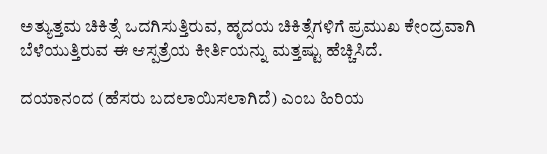ಅತ್ಯುತ್ತಮ ಚಿಕಿತ್ಸೆ ಒದಗಿಸುತ್ತಿರುವ, ಹೃದಯ ಚಿಕಿತ್ಸೆಗಳಿಗೆ ಪ್ರಮುಖ ಕೇಂದ್ರವಾಗಿ ಬೆಳೆಯುತ್ತಿರುವ ಈ ಆಸ್ಪತ್ರೆಯ ಕೀರ್ತಿಯನ್ನು ಮತ್ತಷ್ಟು ಹೆಚ್ಚಿಸಿದೆ.

ದಯಾನಂದ (ಹೆಸರು ಬದಲಾಯಿಸಲಾಗಿದೆ) ಎಂಬ ಹಿರಿಯ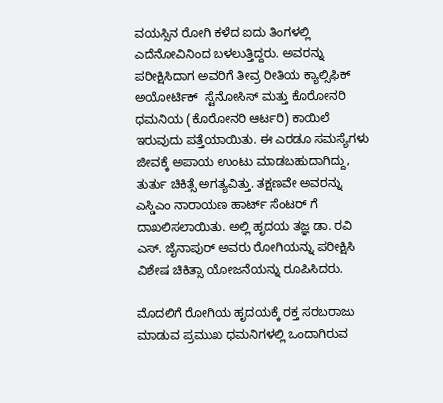ವಯಸ್ಸಿನ ರೋಗಿ ಕಳೆದ ಐದು ತಿಂಗಳಲ್ಲಿ ಎದೆನೋವಿನಿಂದ ಬಳಲುತ್ತಿದ್ದರು. ಅವರನ್ನು ಪರೀಕ್ಷಿಸಿದಾಗ ಅವರಿಗೆ ತೀವ್ರ ರೀತಿಯ ಕ್ಯಾಲ್ಸಿಫಿಕ್ ಅಯೋರ್ಟಿಕ್  ಸ್ಟೆನೋಸಿಸ್ ಮತ್ತು ಕೊರೋನರಿ ಧಮನಿಯ (ಕೊರೋನರಿ ಆರ್ಟರಿ) ಕಾಯಿಲೆ ಇರುವುದು ಪತ್ತೆಯಾಯಿತು. ಈ ಎರಡೂ ಸಮಸ್ಯೆಗಳು ಜೀವಕ್ಕೆ ಅಪಾಯ ಉಂಟು ಮಾಡಬಹುದಾಗಿದ್ದು, ತುರ್ತು ಚಿಕಿತ್ಸೆ ಅಗತ್ಯವಿತ್ತು. ತಕ್ಷಣವೇ ಅವರನ್ನು ಎಸ್ಡಿಎಂ ನಾರಾಯಣ ಹಾರ್ಟ್‌ ಸೆಂಟರ್ ಗೆ ದಾಖಲಿಸಲಾಯಿತು. ಅಲ್ಲಿ ಹೃದಯ ತಜ್ಞ ಡಾ. ರವಿ ಎಸ್‌. ಜೈನಾಪುರ್ ಅವರು ರೋಗಿಯನ್ನು ಪರೀಕ್ಷಿಸಿ ವಿಶೇಷ ಚಿಕಿತ್ಸಾ ಯೋಜನೆಯನ್ನು ರೂಪಿಸಿದರು.

ಮೊದಲಿಗೆ ರೋಗಿಯ ಹೃದಯಕ್ಕೆ ರಕ್ತ ಸರಬರಾಜು ಮಾಡುವ ಪ್ರಮುಖ ಧಮನಿಗಳಲ್ಲಿ ಒಂದಾಗಿರುವ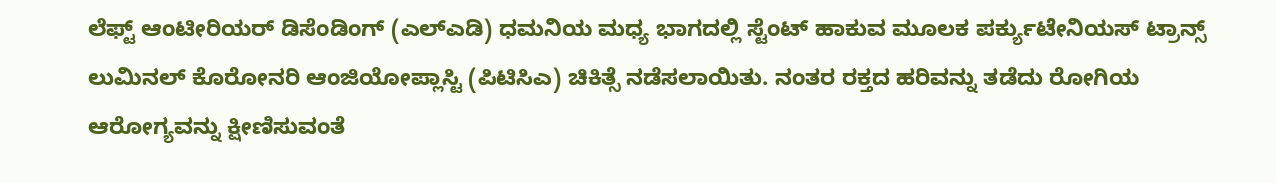ಲೆಫ್ಟ್‌ ಆಂಟೀರಿಯರ್ ಡಿಸೆಂಡಿಂಗ್ (ಎಲ್‌ಎಡಿ) ಧಮನಿಯ ಮಧ್ಯ ಭಾಗದಲ್ಲಿ ಸ್ಟೆಂಟ್ ಹಾಕುವ ಮೂಲಕ ಪರ್ಕ್ಯುಟೇನಿಯಸ್ ಟ್ರಾನ್ಸ್‌ ಲುಮಿನಲ್ ಕೊರೋನರಿ ಆಂಜಿಯೋಪ್ಲಾಸ್ಟಿ (ಪಿಟಿಸಿಎ) ಚಿಕಿತ್ಸೆ ನಡೆಸಲಾಯಿತು. ನಂತರ ರಕ್ತದ ಹರಿವನ್ನು ತಡೆದು ರೋಗಿಯ ಆರೋಗ್ಯವನ್ನು ಕ್ಷೀಣಿಸುವಂತೆ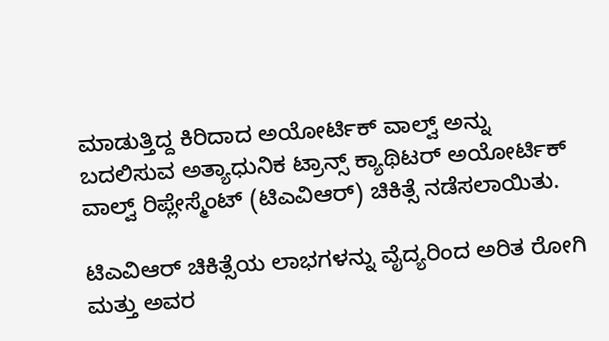ಮಾಡುತ್ತಿದ್ದ ಕಿರಿದಾದ ಅಯೋರ್ಟಿಕ್ ವಾಲ್ವ್‌ ಅನ್ನು ಬದಲಿಸುವ ಅತ್ಯಾಧುನಿಕ ಟ್ರಾನ್ಸ್‌ ಕ್ಯಾಥಿಟರ್ ಅಯೋರ್ಟಿಕ್ ವಾಲ್ವ್‌ ರಿಪ್ಲೇಸ್ಮೆಂಟ್ (ಟಿಎವಿಆರ್) ಚಿಕಿತ್ಸೆ ನಡೆಸಲಾಯಿತು.

ಟಿಎವಿಆರ್ ಚಿಕಿತ್ಸೆಯ ಲಾಭಗಳನ್ನು ವೈದ್ಯರಿಂದ ಅರಿತ ರೋಗಿ ಮತ್ತು ಅವರ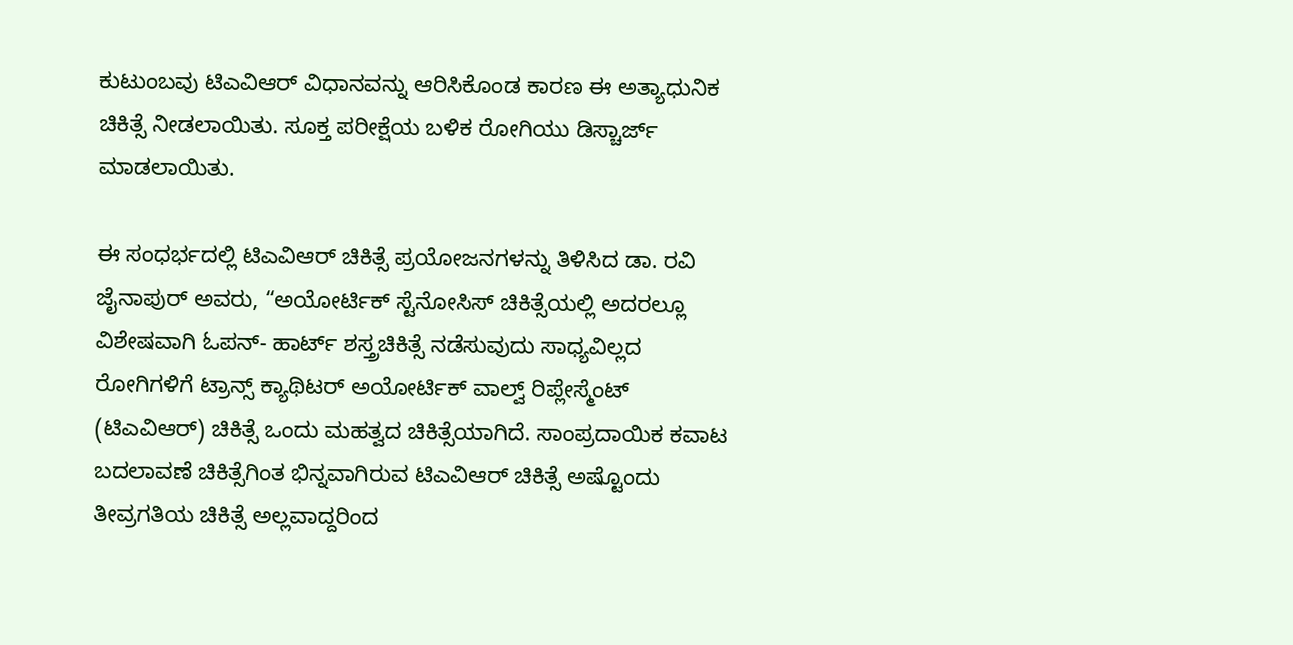ಕುಟುಂಬವು ಟಿಎವಿಆರ್ ವಿಧಾನವನ್ನು ಆರಿಸಿಕೊಂಡ ಕಾರಣ ಈ ಅತ್ಯಾಧುನಿಕ ಚಿಕಿತ್ಸೆ ನೀಡಲಾಯಿತು. ಸೂಕ್ತ ಪರೀಕ್ಷೆಯ ಬಳಿಕ ರೋಗಿಯು ಡಿಸ್ಚಾರ್ಜ್‌ ಮಾಡಲಾಯಿತು.

ಈ ಸಂಧರ್ಭದಲ್ಲಿ ಟಿಎವಿಆರ್ ಚಿಕಿತ್ಸೆ ಪ್ರಯೋಜನಗಳನ್ನು ತಿಳಿಸಿದ ಡಾ. ರವಿ ಜೈನಾಪುರ್ ಅವರು, “ಅಯೋರ್ಟಿಕ್ ಸ್ಟೆನೋಸಿಸ್ ಚಿಕಿತ್ಸೆಯಲ್ಲಿ ಅದರಲ್ಲೂ ವಿಶೇಷವಾಗಿ ಓಪನ್‌- ಹಾರ್ಟ್‌ ಶಸ್ತ್ರಚಿಕಿತ್ಸೆ ನಡೆಸುವುದು ಸಾಧ್ಯವಿಲ್ಲದ ರೋಗಿಗಳಿಗೆ ಟ್ರಾನ್ಸ್‌ ಕ್ಯಾಥಿಟರ್ ಅಯೋರ್ಟಿಕ್ ವಾಲ್ವ್‌ ರಿಪ್ಲೇಸ್ಮೆಂಟ್ (ಟಿಎವಿಆರ್) ಚಿಕಿತ್ಸೆ ಒಂದು ಮಹತ್ವದ ಚಿಕಿತ್ಸೆಯಾಗಿದೆ. ಸಾಂಪ್ರದಾಯಿಕ ಕವಾಟ ಬದಲಾವಣೆ ಚಿಕಿತ್ಸೆಗಿಂತ ಭಿನ್ನವಾಗಿರುವ ಟಿಎವಿಆರ್ ಚಿಕಿತ್ಸೆ ಅಷ್ಟೊಂದು ತೀವ್ರಗತಿಯ ಚಿಕಿತ್ಸೆ ಅಲ್ಲವಾದ್ದರಿಂದ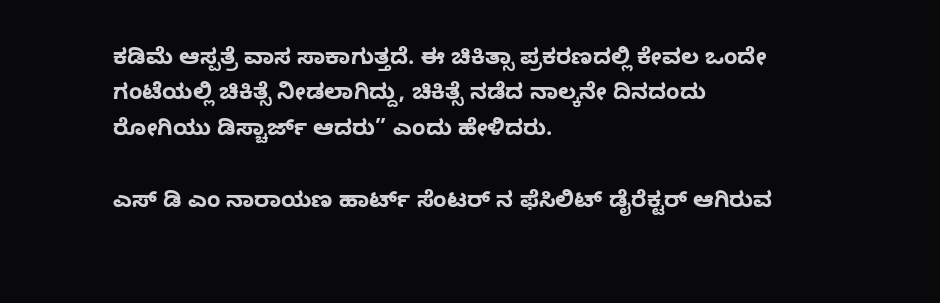ಕಡಿಮೆ ಆಸ್ಪತ್ರೆ ವಾಸ ಸಾಕಾಗುತ್ತದೆ. ಈ ಚಿಕಿತ್ಸಾ ಪ್ರಕರಣದಲ್ಲಿ ಕೇವಲ ಒಂದೇ ಗಂಟೆಯಲ್ಲಿ ಚಿಕಿತ್ಸೆ ನೀಡಲಾಗಿದ್ದು, ಚಿಕಿತ್ಸೆ ನಡೆದ ನಾಲ್ಕನೇ ದಿನದಂದು ರೋಗಿಯು ಡಿಸ್ಚಾರ್ಜ್‌ ಆದರು” ಎಂದು ಹೇಳಿದರು.

ಎಸ್ ಡಿ ಎಂ ನಾರಾಯಣ ಹಾರ್ಟ್‌ ಸೆಂಟರ್ ನ ಫೆಸಿಲಿಟ್ ಡೈರೆಕ್ಟರ್ ಆಗಿರುವ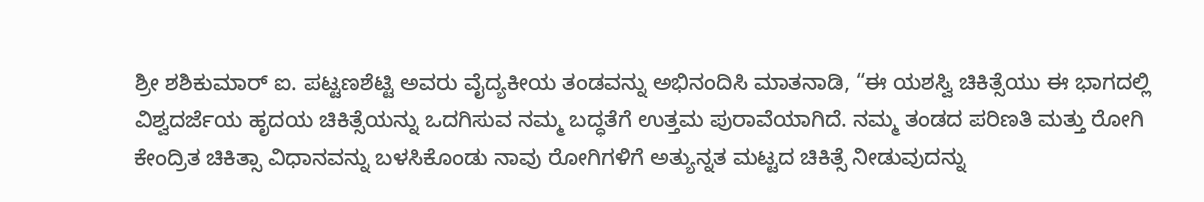ಶ್ರೀ ಶಶಿಕುಮಾರ್ ಐ. ಪಟ್ಟಣಶೆಟ್ಟಿ ಅವರು ವೈದ್ಯಕೀಯ ತಂಡವನ್ನು ಅಭಿನಂದಿಸಿ ಮಾತನಾಡಿ, “ಈ ಯಶಸ್ವಿ ಚಿಕಿತ್ಸೆಯು ಈ ಭಾಗದಲ್ಲಿ ವಿಶ್ವದರ್ಜೆಯ ಹೃದಯ ಚಿಕಿತ್ಸೆಯನ್ನು ಒದಗಿಸುವ ನಮ್ಮ ಬದ್ಧತೆಗೆ ಉತ್ತಮ ಪುರಾವೆಯಾಗಿದೆ. ನಮ್ಮ ತಂಡದ ಪರಿಣತಿ ಮತ್ತು ರೋಗಿ ಕೇಂದ್ರಿತ ಚಿಕಿತ್ಸಾ ವಿಧಾನವನ್ನು ಬಳಸಿಕೊಂಡು ನಾವು ರೋಗಿಗಳಿಗೆ ಅತ್ಯುನ್ನತ ಮಟ್ಟದ ಚಿಕಿತ್ಸೆ ನೀಡುವುದನ್ನು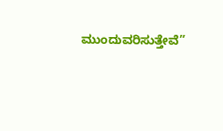ಮುಂದುವರಿಸುತ್ತೇವೆ”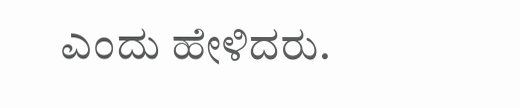ಎಂದು ಹೇಳಿದರು.